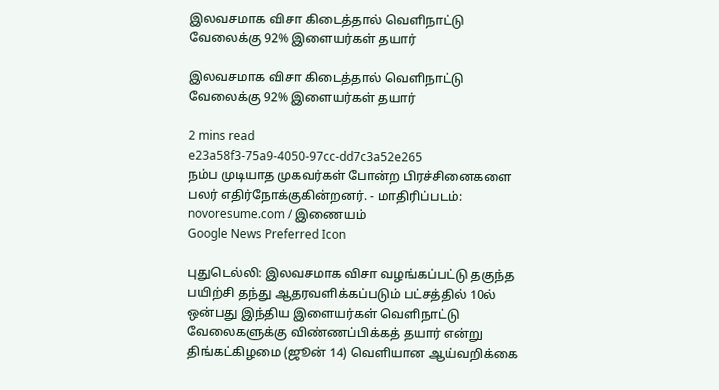இலவசமாக விசா கிடைத்தால் வெளிநாட்டு வேலைக்கு 92% இளையர்கள் தயார்

இலவசமாக விசா கிடைத்தால் வெளிநாட்டு வேலைக்கு 92% இளையர்கள் தயார்

2 mins read
e23a58f3-75a9-4050-97cc-dd7c3a52e265
நம்ப முடியாத முகவர்கள் போன்ற பிரச்சினைகளை பலர் எதிர்நோக்குகின்றனர். - மாதிரிப்படம்: novoresume.com / இணையம்
Google News Preferred Icon

புதுடெல்லி: இலவசமாக விசா வழங்கப்பட்டு தகுந்த பயிற்சி தந்து ஆதரவளிக்கப்படும் பட்சத்தில் 10ல் ஒன்பது இந்திய இளையர்கள் வெளிநாட்டு வேலைகளுக்கு விண்ணப்பிக்கத் தயார் என்று திங்கட்கிழமை (ஜூன் 14) வெளியான ஆய்வறிக்கை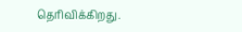தெரிவிக்கிறது.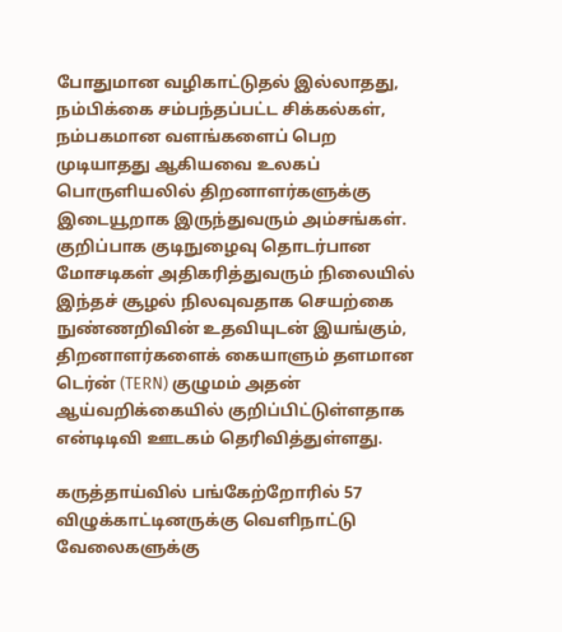போதுமான வழிகாட்டுதல் இல்லாதது, நம்பிக்கை சம்பந்தப்பட்ட சிக்கல்கள், நம்பகமான வளங்களைப் பெற முடியாதது ஆகியவை உலகப் பொருளியலில் திறனாளர்களுக்கு இடையூறாக இருந்துவரும் அம்சங்கள். குறிப்பாக குடிநுழைவு தொடர்பான மோசடிகள் அதிகரித்துவரும் நிலையில் இந்தச் சூழல் நிலவுவதாக செயற்கை நுண்ணறிவின் உதவியுடன் இயங்கும், திறனாளர்களைக் கையாளும் தளமான டெர்ன் (TERN) குழுமம் அதன் ஆய்வறிக்கையில் குறிப்பிட்டுள்ளதாக என்டிடிவி ஊடகம் தெரிவித்துள்ளது.

கருத்தாய்வில் பங்கேற்றோரில் 57 விழுக்காட்டினருக்கு வெளிநாட்டு வேலைகளுக்கு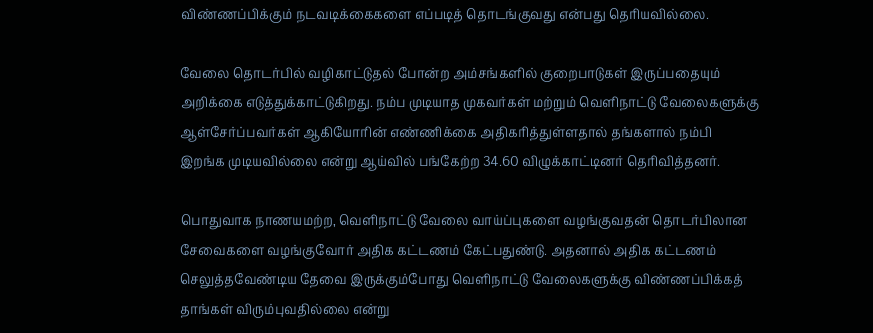விண்ணப்பிக்கும் நடவடிக்கைகளை எப்படித் தொடங்குவது என்பது தெரியவில்லை.

வேலை தொடர்பில் வழிகாட்டுதல் போன்ற அம்சங்களில் குறைபாடுகள் இருப்பதையும் அறிக்கை எடுத்துக்காட்டுகிறது. நம்ப முடியாத முகவர்கள் மற்றும் வெளிநாட்டு வேலைகளுக்கு ஆள்சேர்ப்பவர்கள் ஆகியோரின் எண்ணிக்கை அதிகரித்துள்ளதால் தங்களால் நம்பி இறங்க முடியவில்லை என்று ஆய்வில் பங்கேற்ற 34.60 விழுக்காட்டினர் தெரிவித்தனர்.

பொதுவாக நாணயமற்ற, வெளிநாட்டு வேலை வாய்ப்புகளை வழங்குவதன் தொடர்பிலான சேவைகளை வழங்குவோர் அதிக கட்டணம் கேட்பதுண்டு. அதனால் அதிக கட்டணம் செலுத்தவேண்டிய தேவை இருக்கும்போது வெளிநாட்டு வேலைகளுக்கு விண்ணப்பிக்கத் தாங்கள் விரும்புவதில்லை என்று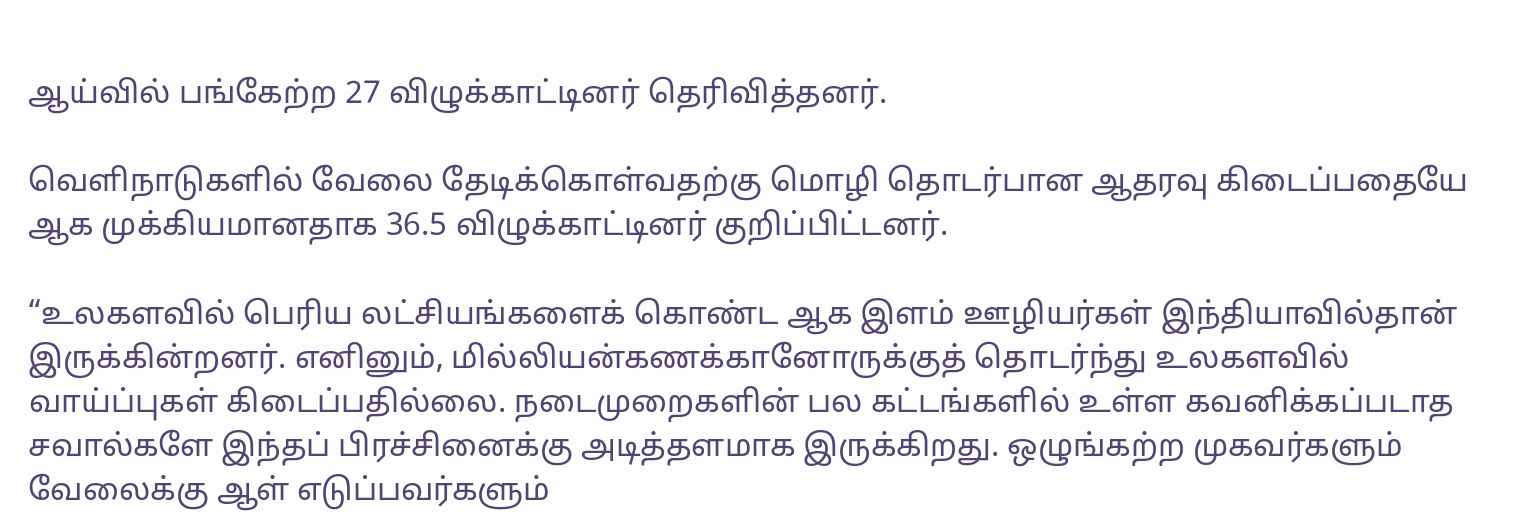ஆய்வில் பங்கேற்ற 27 விழுக்காட்டினர் தெரிவித்தனர்.

வெளிநாடுகளில் வேலை தேடிக்கொள்வதற்கு மொழி தொடர்பான ஆதரவு கிடைப்பதையே ஆக முக்கியமானதாக 36.5 விழுக்காட்டினர் குறிப்பிட்டனர்.

“உலகளவில் பெரிய லட்சியங்களைக் கொண்ட ஆக இளம் ஊழியர்கள் இந்தியாவில்தான் இருக்கின்றனர். எனினும், மில்லியன்கணக்கானோருக்குத் தொடர்ந்து உலகளவில் வாய்ப்புகள் கிடைப்பதில்லை. நடைமுறைகளின் பல கட்டங்களில் உள்ள கவனிக்கப்படாத சவால்களே இந்தப் பிரச்சினைக்கு அடித்தளமாக இருக்கிறது. ஒழுங்கற்ற முகவர்களும் வேலைக்கு ஆள் எடுப்பவர்களும்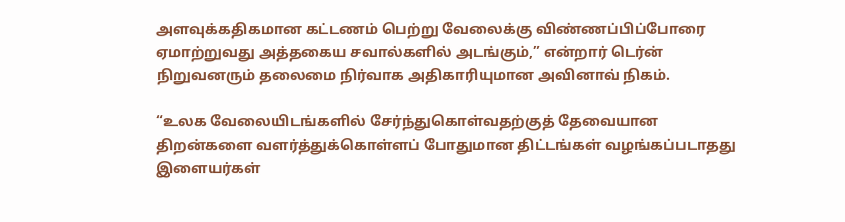அளவுக்கதிகமான கட்டணம் பெற்று வேலைக்கு விண்ணப்பிப்போரை ஏமாற்றுவது அத்தகைய சவால்களில் அடங்கும்,” என்றார் டெர்ன் நிறுவனரும் தலைமை நிர்வாக அதிகாரியுமான அவினாவ் நிகம்.

“உலக வேலையிடங்களில் சேர்ந்துகொள்வதற்குத் தேவையான திறன்களை வளர்த்துக்கொள்ளப் போதுமான திட்டங்கள் வழங்கப்படாதது இளையர்கள்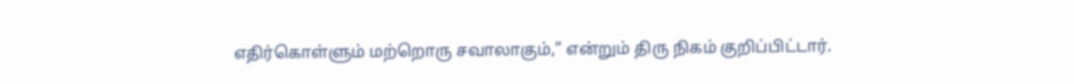எதிர்கொள்ளும் மற்றொரு சவாலாகும்,” என்றும் திரு நிகம் குறிப்பிட்டார்.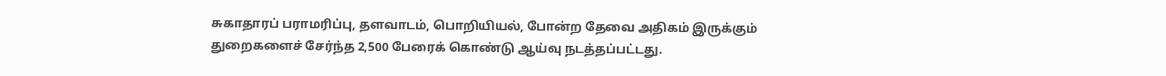சுகாதாரப் பராமரிப்பு, தளவாடம், பொறியியல், போன்ற தேவை அதிகம் இருக்கும் துறைகளைச் சேர்ந்த 2,500 பேரைக் கொண்டு ஆய்வு நடத்தப்பட்டது.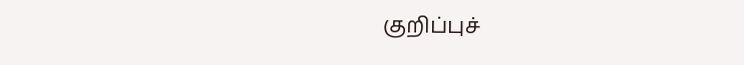குறிப்புச்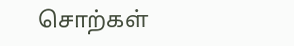சொற்கள்